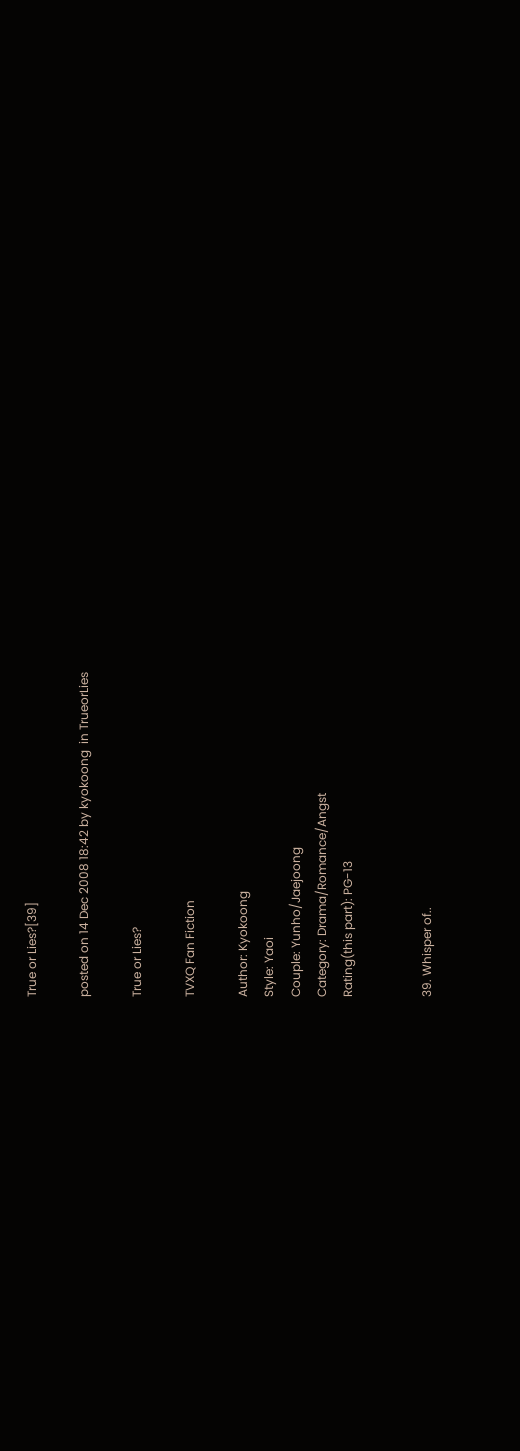True or Lies?[39]

posted on 14 Dec 2008 18:42 by kyokoong  in TrueorLies

True or Lies?

TVXQ Fan Fiction

Author: Kyokoong
Style: Yaoi
Couple: Yunho/Jaejoong
Category: Drama/Romance/Angst
Rating(this part): PG-13


39. Whisper of..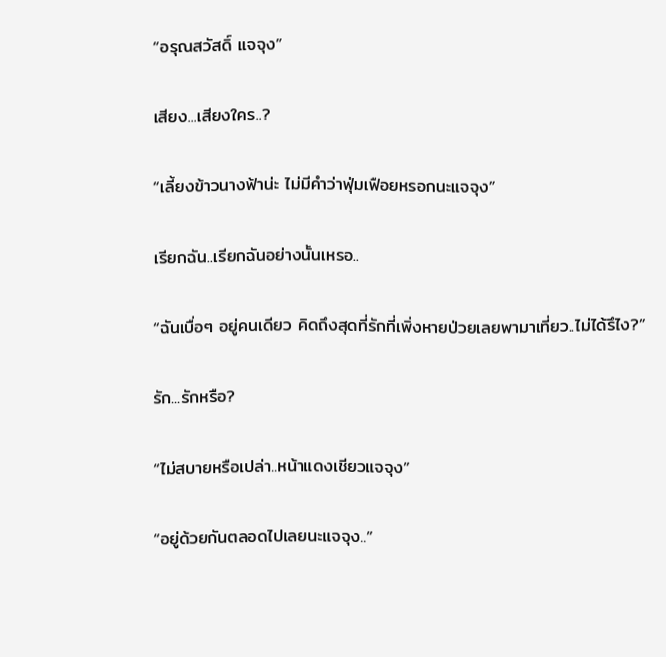“อรุณสวัสดิ์ แจจุง”

เสียง...เสียงใคร..?

“เลี้ยงข้าวนางฟ้าน่ะ ไม่มีคำว่าฟุ่มเฟือยหรอกนะแจจุง”

เรียกฉัน..เรียกฉันอย่างนั้นเหรอ..

“ฉันเบื่อๆ อยู่คนเดียว คิดถึงสุดที่รักที่เพิ่งหายป่วยเลยพามาเที่ยว..ไม่ได้รึไง?”

รัก...รักหรือ?

“ไม่สบายหรือเปล่า..หน้าแดงเชียวแจจุง”

“อยู่ด้วยกันตลอดไปเลยนะแจจุง..”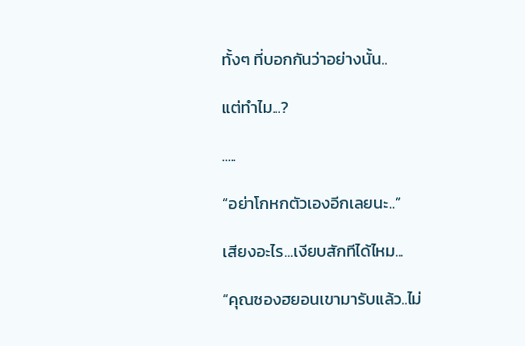ทั้งๆ ที่บอกกันว่าอย่างนั้น..

แต่ทำไม...?

.....

“อย่าโกหกตัวเองอีกเลยนะ..”

เสียงอะไร...เงียบสักทีได้ไหม...

“คุณซองฮยอนเขามารับแล้ว..ไม่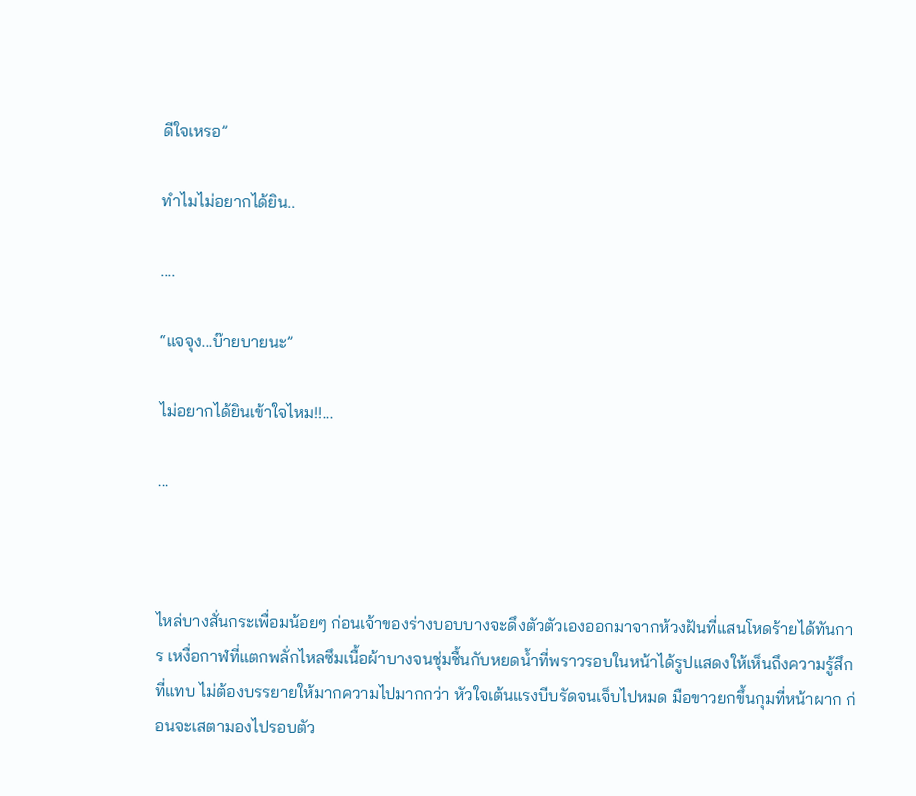ดีใจเหรอ”

ทำไมไม่อยากได้ยิน..

....

“แจจุง...บ๊ายบายนะ”

ไม่อยากได้ยินเข้าใจไหม!!...

...



ไหล่บางสั่นกระเพื่อมน้อยๆ ก่อนเจ้าของร่างบอบบางจะดึงตัวตัวเองออกมาจากห้วงฝันที่แสนโหดร้ายได้ทันการ เหงื่อกาฬที่แตกพลั่กไหลซึมเนื้อผ้าบางจนชุ่มชื้นกับหยดน้ำที่พราวรอบในหน้าได้รูปแสดงให้เห็นถึงความรู้สึกที่แทบ ไม่ต้องบรรยายให้มากความไปมากกว่า หัวใจเต้นแรงบีบรัดจนเจ็บไปหมด มือขาวยกขึ้นกุมที่หน้าผาก ก่อนจะเสตามองไปรอบตัว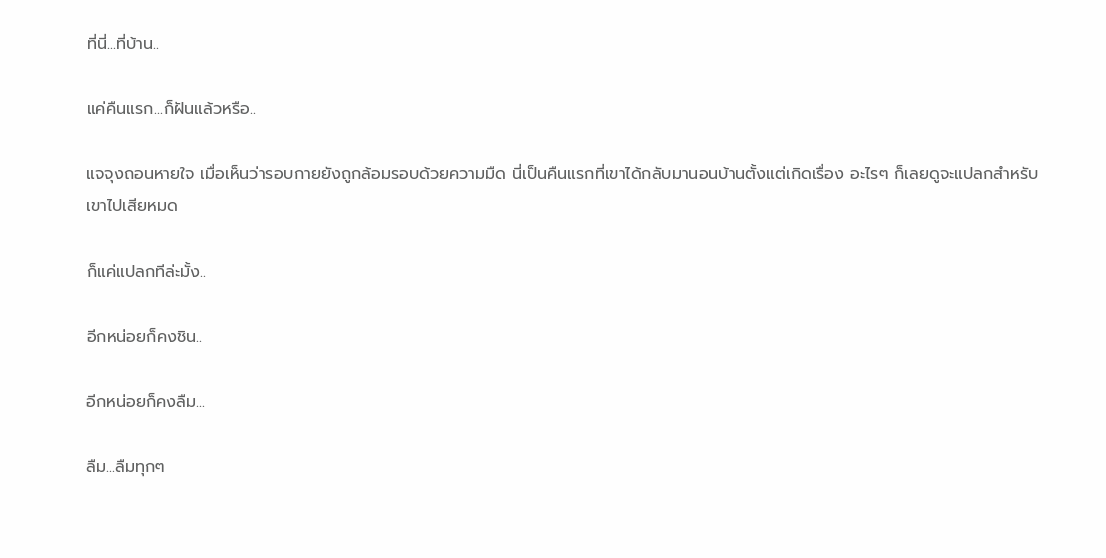ที่นี่...ที่บ้าน..

แค่คืนแรก...ก็ฝันแล้วหรือ..

แจจุงถอนหายใจ เมื่อเห็นว่ารอบกายยังถูกล้อมรอบด้วยความมืด นี่เป็นคืนแรกที่เขาได้กลับมานอนบ้านตั้งแต่เกิดเรื่อง อะไรๆ ก็เลยดูจะแปลกสำหรับเขาไปเสียหมด

ก็แค่แปลกทีล่ะมั้ง..

อีกหน่อยก็คงชิน..

อีกหน่อยก็คงลืม...

ลืม...ลืมทุกๆ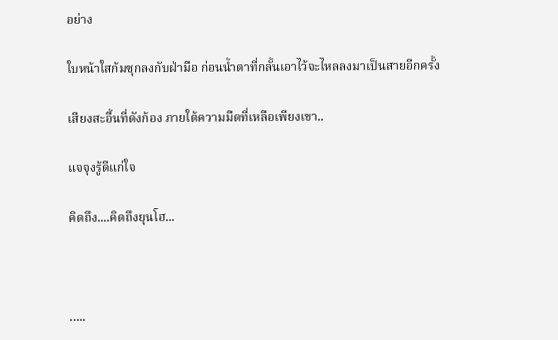อย่าง

ใบหน้าใสก้มซุกลงกับฝ่ามือ ก่อนน้ำตาที่กลั้นเอาไว้จะไหลลงมาเป็นสายอีกครั้ง

เสียงสะอื้นที่ดังก้อง ภายใต้ความมืดที่เหลือเพียงเขา..

แจจุงรู้ดีแก่ใจ

คิดถึง....คิดถึงยุนโฮ...



…..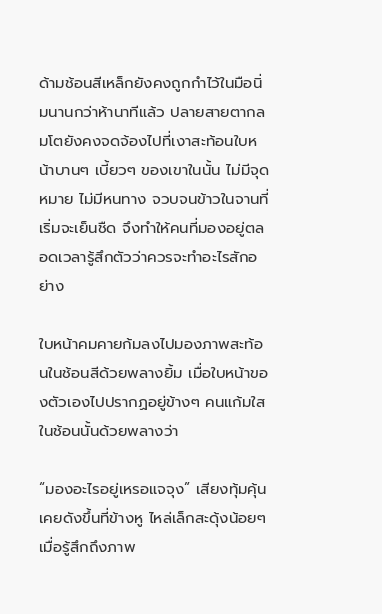ด้ามช้อนสีเหล็กยังคงถูกกำไว้ในมือนิ่มนานกว่าห้านาทีแล้ว ปลายสายตากลมโตยังคงจดจ้องไปที่เงาสะท้อนใบหน้าบานๆ เบี้ยวๆ ของเขาในนั้น ไม่มีจุดหมาย ไม่มีหนทาง จวบจนข้าวในจานที่เริ่มจะเย็นชืด จึงทำให้คนที่มองอยู่ตลอดเวลารู้สึกตัวว่าควรจะทำอะไรสักอย่าง

ใบหน้าคมคายก้มลงไปมองภาพสะท้อนในช้อนสีด้วยพลางยิ้ม เมื่อใบหน้าของตัวเองไปปรากฏอยู่ข้างๆ คนแก้มใสในช้อนนั้นด้วยพลางว่า

“มองอะไรอยู่เหรอแจจุง” เสียงทุ้มคุ้นเคยดังขึ้นที่ข้างหู ไหล่เล็กสะดุ้งน้อยๆ เมื่อรู้สึกถึงภาพ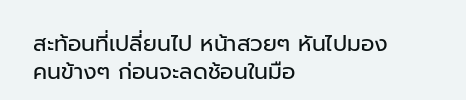สะท้อนที่เปลี่ยนไป หน้าสวยๆ หันไปมองคนข้างๆ ก่อนจะลดช้อนในมือ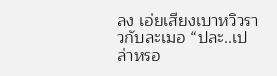ลง เอ่ยเสียงเบาหวิวราวกับละเมอ “ปละ..เปล่าหรอ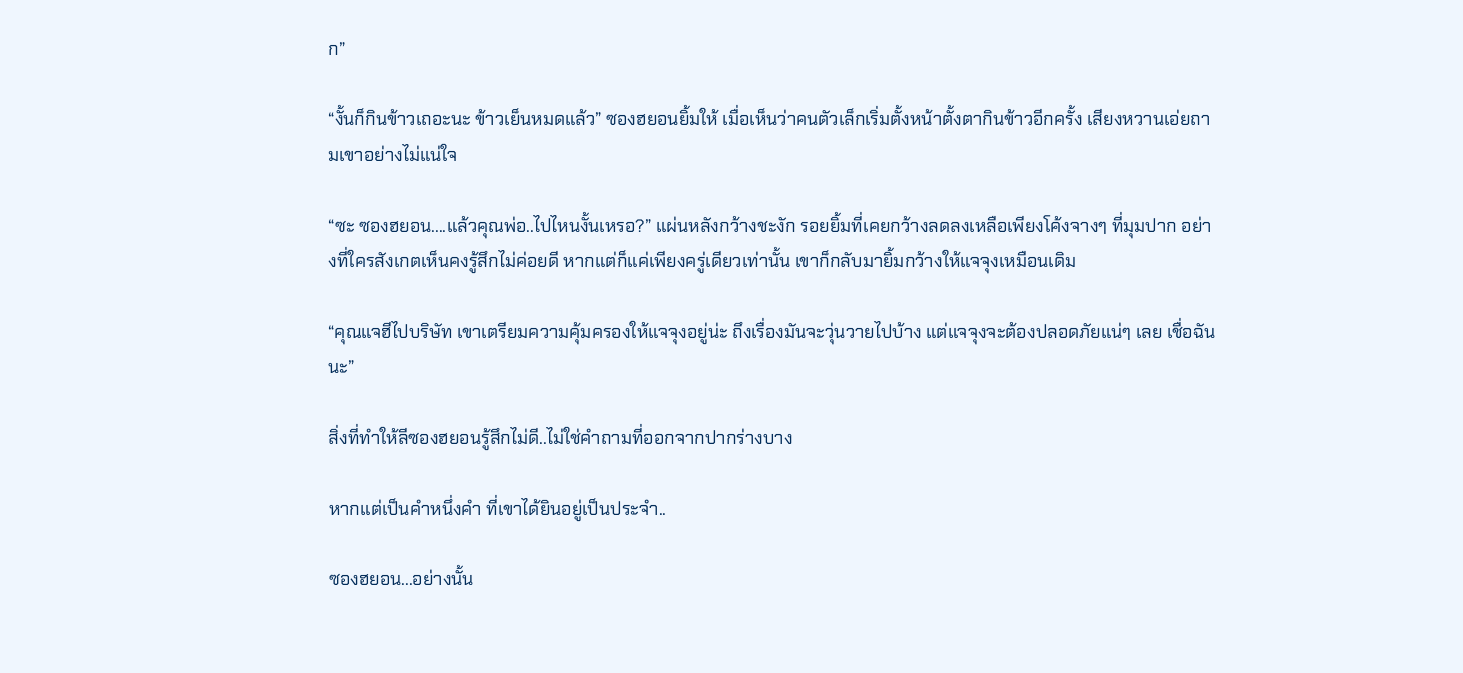ก”

“งั้นก็กินข้าวเถอะนะ ข้าวเย็นหมดแล้ว” ซองฮยอนยิ้มให้ เมื่อเห็นว่าคนตัวเล็กเริ่มตั้งหน้าตั้งตากินข้าวอีกครั้ง เสียงหวานเอ่ยถามเขาอย่างไม่แน่ใจ

“ซะ ซองฮยอน....แล้วคุณพ่อ..ไปไหนงั้นเหรอ?” แผ่นหลังกว้างชะงัก รอยยิ้มที่เคยกว้างลดลงเหลือเพียงโค้งจางๆ ที่มุมปาก อย่างที่ใครสังเกตเห็นคงรู้สึกไม่ค่อยดี หากแต่ก็แค่เพียงครู่เดียวเท่านั้น เขาก็กลับมายิ้มกว้างให้แจจุงเหมือนเดิม

“คุณแจฮีไปบริษัท เขาเตรียมความคุ้มครองให้แจจุงอยู่น่ะ ถึงเรื่องมันจะวุ่นวายไปบ้าง แต่แจจุงจะต้องปลอดภัยแน่ๆ เลย เชื่อฉันนะ”

สิ่งที่ทำให้ลีซองฮยอนรู้สึกไม่ดี..ไม่ใช่คำถามที่ออกจากปากร่างบาง

หากแต่เป็นคำหนึ่งคำ ที่เขาได้ยินอยู่เป็นประจำ..

ซองฮยอน...อย่างนั้น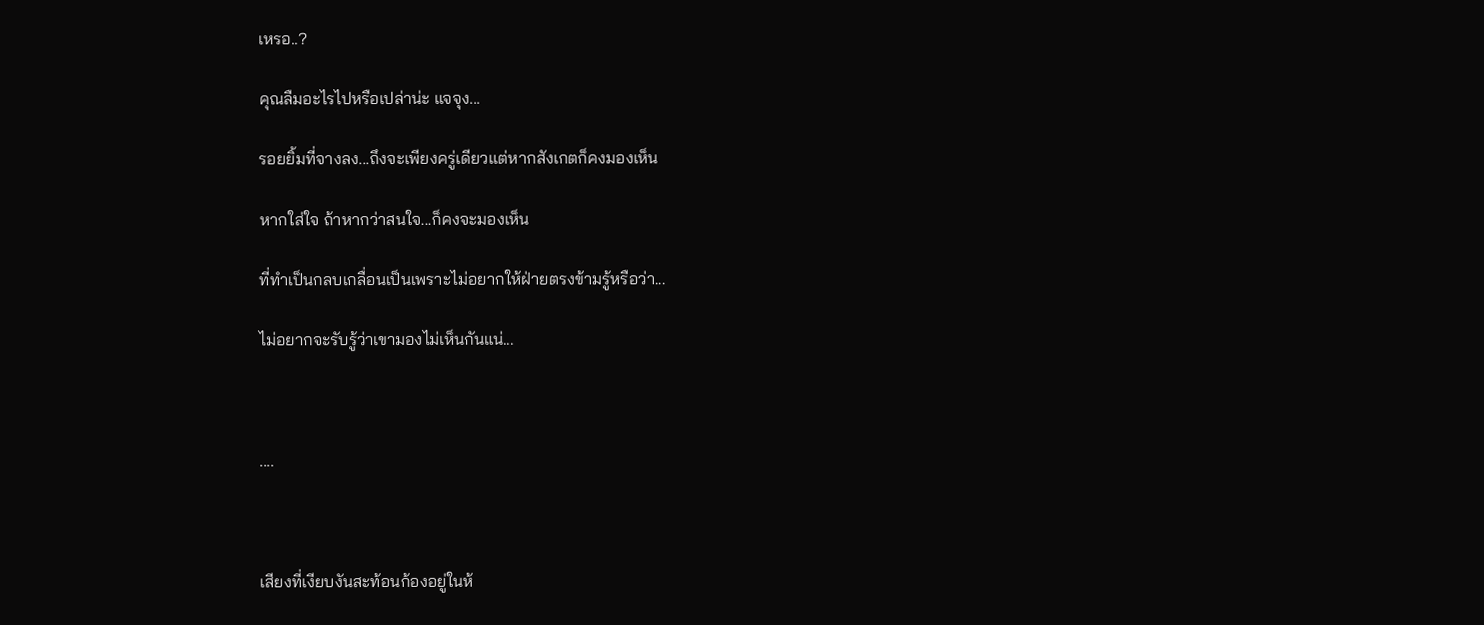เหรอ..?

คุณลืมอะไรไปหรือเปล่าน่ะ แจจุง...

รอยยิ้มที่จางลง...ถึงจะเพียงครู่เดียวแต่หากสังเกตก็คงมองเห็น

หากใส่ใจ ถ้าหากว่าสนใจ...ก็คงจะมองเห็น

ที่ทำเป็นกลบเกลื่อนเป็นเพราะไม่อยากให้ฝ่ายตรงข้ามรู้หรือว่า...

ไม่อยากจะรับรู้ว่าเขามองไม่เห็นกันแน่...



....



เสียงที่เงียบงันสะท้อนก้องอยู่ในห้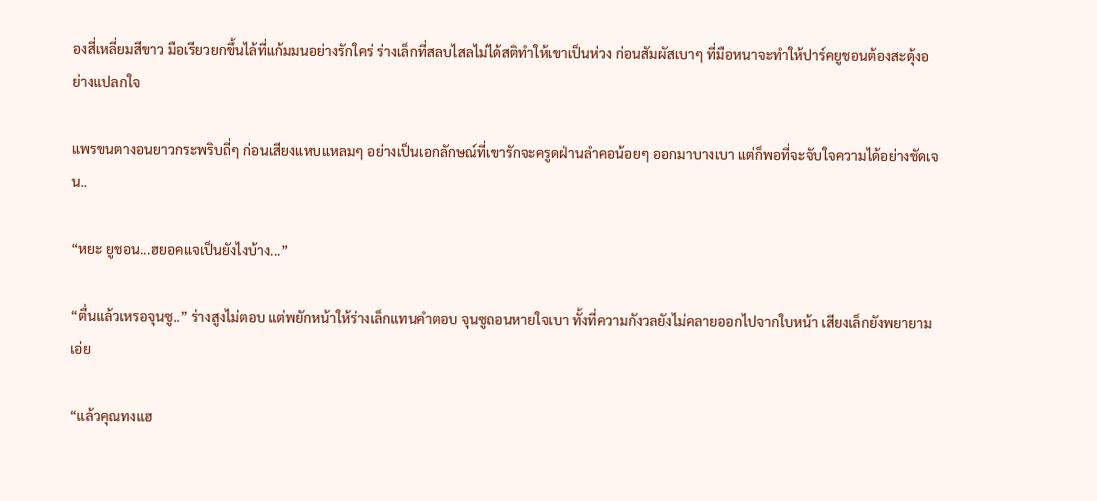องสี่เหลี่ยมสีขาว มือเรียวยกขึ้นไล้ที่แก้มมนอย่างรักใคร่ ร่างเล็กที่สลบไสลไม่ได้สติทำให้เขาเป็นห่วง ก่อนสัมผัสเบาๆ ที่มือหนาจะทำให้ปาร์คยูชอนต้องสะดุ้งอย่างแปลกใจ

แพรขนตางอนยาวกระพริบถี่ๆ ก่อนเสียงแหบแหลมๆ อย่างเป็นเอกลักษณ์ที่เขารักจะครูดฝ่านลำคอน้อยๆ ออกมาบางเบา แต่ก็พอที่จะจับใจความได้อย่างชัดเจน..

“หยะ ยูชอน...ฮยอคแจเป็นยังไงบ้าง...”

“ตื่นแล้วเหรอจุนซู..” ร่างสูงไม่ตอบ แต่พยักหน้าให้ร่างเล็กแทนคำตอบ จุนซูถอนหายใจเบา ทั้งที่ความกังวลยังไม่คลายออกไปจากใบหน้า เสียงเล็กยังพยายามเอ่ย

“แล้วคุณทงแฮ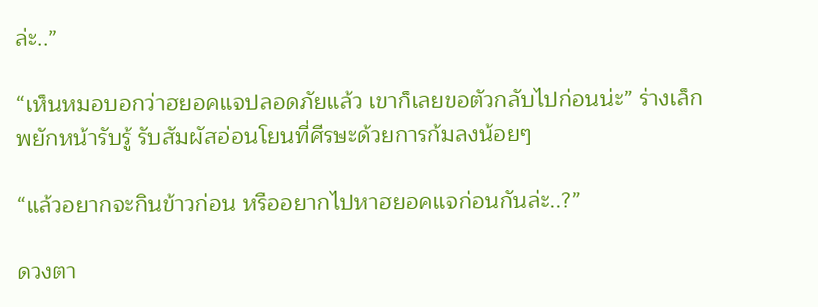ล่ะ..”

“เห็นหมอบอกว่าฮยอคแจปลอดภัยแล้ว เขาก็เลยขอตัวกลับไปก่อนน่ะ” ร่างเล็กพยักหน้ารับรู้ รับสัมผัสอ่อนโยนที่ศีรษะด้วยการก้มลงน้อยๆ

“แล้วอยากจะกินข้าวก่อน หรืออยากไปหาฮยอคแจก่อนกันล่ะ..?”

ดวงตา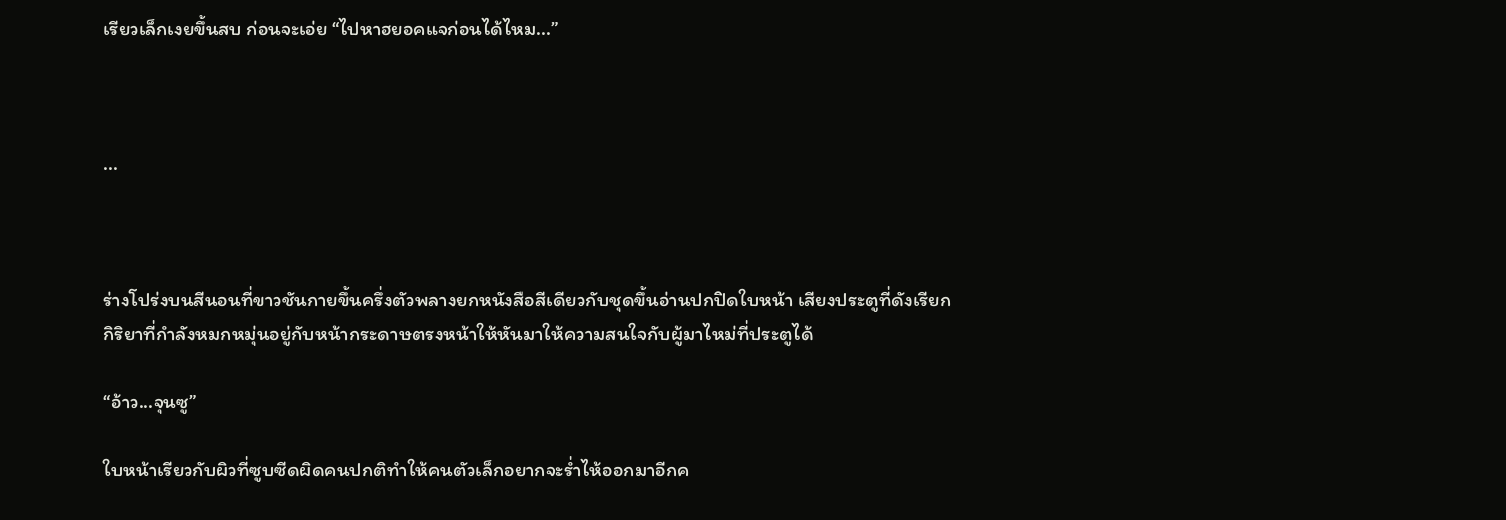เรียวเล็กเงยขึ้นสบ ก่อนจะเอ่ย “ไปหาฮยอคแจก่อนได้ไหม...”



...



ร่างโปร่งบนสีนอนที่ขาวชันกายขึ้นครึ่งตัวพลางยกหนังสือสีเดียวกับชุดขึ้นอ่านปกปิดใบหน้า เสียงประตูที่ดังเรียกกิริยาที่กำลังหมกหมุ่นอยู่กับหน้ากระดาษตรงหน้าให้หันมาให้ความสนใจกับผู้มาไหม่ที่ประตูได้

“อ้าว...จุนซู”

ใบหน้าเรียวกับผิวที่ซูบซีดผิดคนปกติทำให้คนตัวเล็กอยากจะร่ำไห้ออกมาอีกค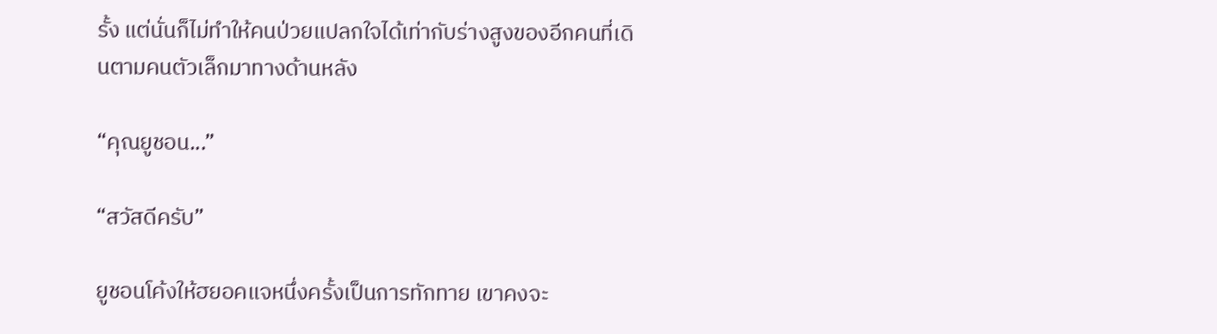รั้ง แต่นั่นก็ไม่ทำให้คนป่วยแปลกใจได้เท่ากับร่างสูงของอีกคนที่เดินตามคนตัวเล็กมาทางด้านหลัง

“คุณยูชอน...”

“สวัสดีครับ”

ยูชอนโค้งให้ฮยอคแจหนึ่งครั้งเป็นการทักทาย เขาคงจะ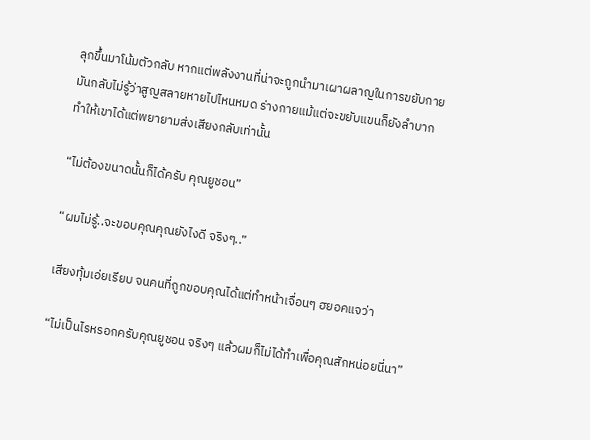ลุกขึ้นมาโน้มตัวกลับ หากแต่พลังงานที่น่าจะถูกนำมาเผาผลาญในการขยับกายมันกลับไม่รู้ว่าสูญสลายหายไปไหนหมด ร่างกายแม้แต่จะขยับแขนก็ยังลำบาก ทำให้เขาได้แต่พยายามส่งเสียงกลับเท่านั้น

“ไม่ต้องขนาดนั้นก็ได้ครับ คุณยูชอน”

“ผมไม่รู้..จะขอบคุณคุณยังไงดี จริงๆ..”

เสียงทุ้มเอ่ยเรียบ จนคนที่ถูกขอบคุณได้แต่ทำหน้าเจื่อนๆ ฮยอคแจว่า

“ไม่เป็นไรหรอกครับคุณยูชอน จริงๆ แล้วผมก็ไม่ได้ทำเพื่อคุณสักหน่อยนี่นา”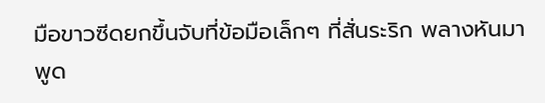มือขาวซีดยกขึ้นจับที่ข้อมือเล็กๆ ที่สั่นระริก พลางหันมาพูด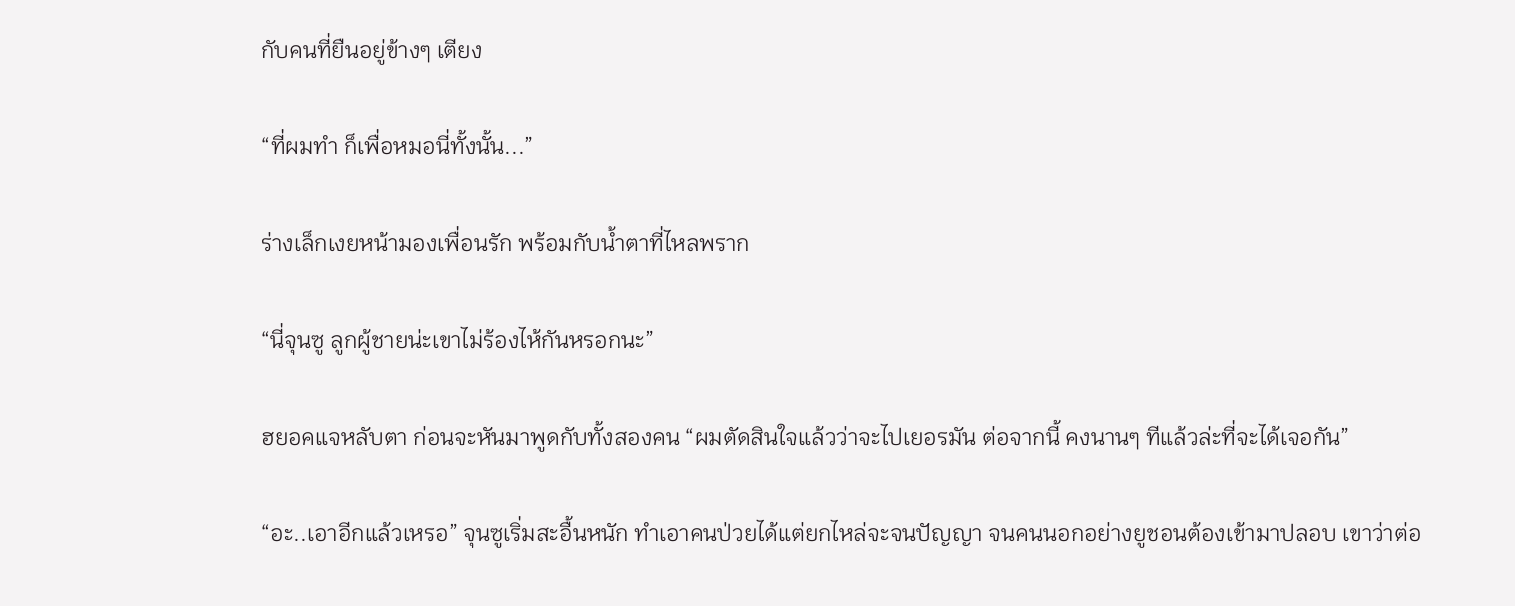กับคนที่ยืนอยู่ข้างๆ เตียง

“ที่ผมทำ ก็เพื่อหมอนี่ทั้งนั้น...”

ร่างเล็กเงยหน้ามองเพื่อนรัก พร้อมกับน้ำตาที่ไหลพราก

“นี่จุนซู ลูกผู้ชายน่ะเขาไม่ร้องไห้กันหรอกนะ”

ฮยอคแจหลับตา ก่อนจะหันมาพูดกับทั้งสองคน “ผมตัดสินใจแล้วว่าจะไปเยอรมัน ต่อจากนี้ คงนานๆ ทีแล้วล่ะที่จะได้เจอกัน”

“อะ..เอาอีกแล้วเหรอ” จุนซูเริ่มสะอื้นหนัก ทำเอาคนป่วยได้แต่ยกไหล่จะจนปัญญา จนคนนอกอย่างยูชอนต้องเข้ามาปลอบ เขาว่าต่อ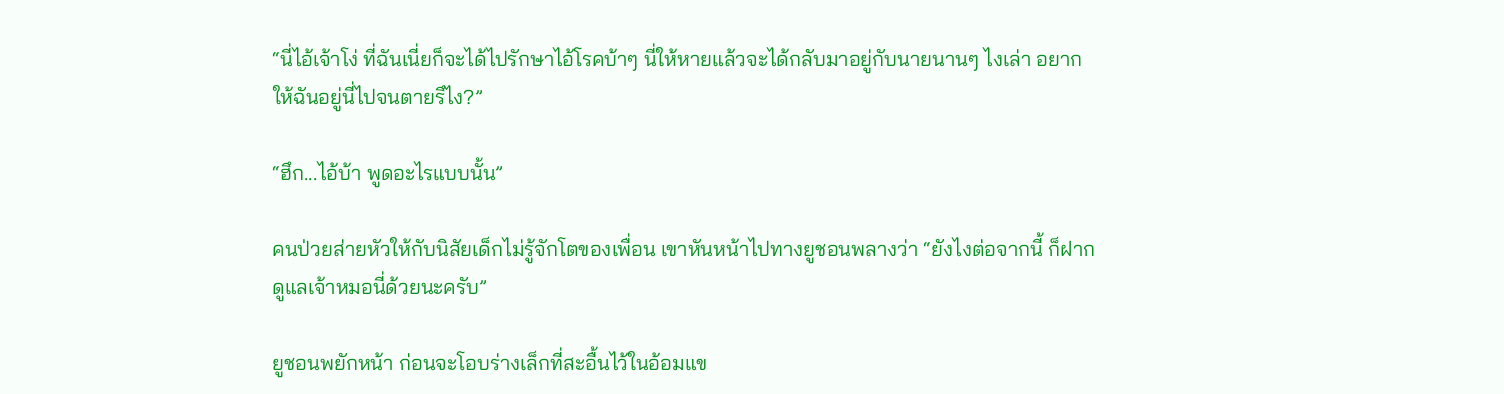“นี่ไอ้เจ้าโง่ ที่ฉันเนี่ยก็จะได้ไปรักษาไอ้โรคบ้าๆ นี่ให้หายแล้วจะได้กลับมาอยู่กับนายนานๆ ไงเล่า อยากให้ฉันอยู่นี่ไปจนตายรึไง?”

“ฮึก...ไอ้บ้า พูดอะไรแบบนั้น”

คนป่วยส่ายหัวให้กับนิสัยเด็กไม่รู้จักโตของเพื่อน เขาหันหน้าไปทางยูชอนพลางว่า “ยังไงต่อจากนี้ ก็ฝากดูแลเจ้าหมอนี่ด้วยนะครับ”

ยูชอนพยักหน้า ก่อนจะโอบร่างเล็กที่สะอื้นไว้ในอ้อมแข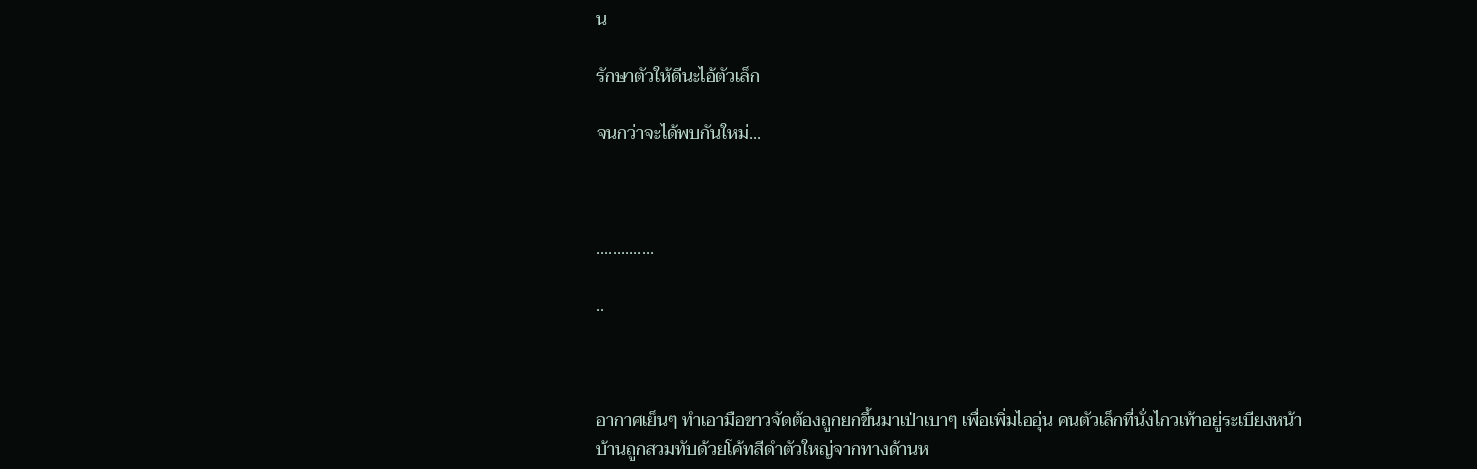น

รักษาตัวให้ดีนะไอ้ตัวเล็ก

จนกว่าจะได้พบกันใหม่...



..............

..



อากาศเย็นๆ ทำเอามือขาวจัดต้องถูกยกขึ้นมาเป่าเบาๆ เพื่อเพิ่มไออุ่น คนตัวเล็กที่นั่งไกวเท้าอยู่ระเบียงหน้าบ้านถูกสวมทับด้วยโค้ทสีดำตัวใหญ่จากทางด้านห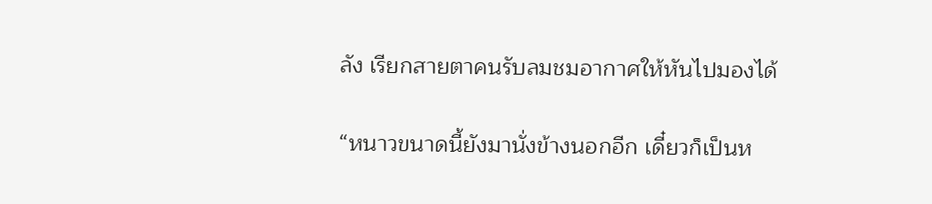ลัง เรียกสายตาคนรับลมชมอากาศให้หันไปมองได้

“หนาวขนาดนี้ยังมานั่งข้างนอกอีก เดี๋ยวก็เป็นห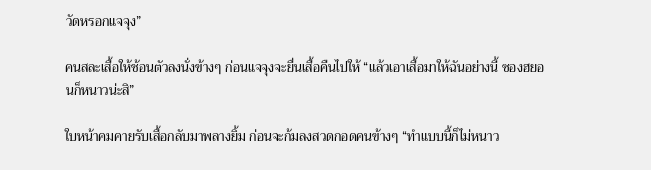วัดหรอกแจจุง”

คนสละเสื้อให้ช้อนตัวลงนั่งข้างๆ ก่อนแจจุงจะยื่นเสื้อคืนไปให้ “แล้วเอาเสื้อมาให้ฉันอย่างนี้ ซองฮยอนก็หนาวน่ะสิ”

ใบหน้าคมคายรับเสื้อกลับมาพลางยิ้ม ก่อนจะก้มลงสวดกอดคนข้างๆ “ทำแบบนี้ก็ไม่หนาว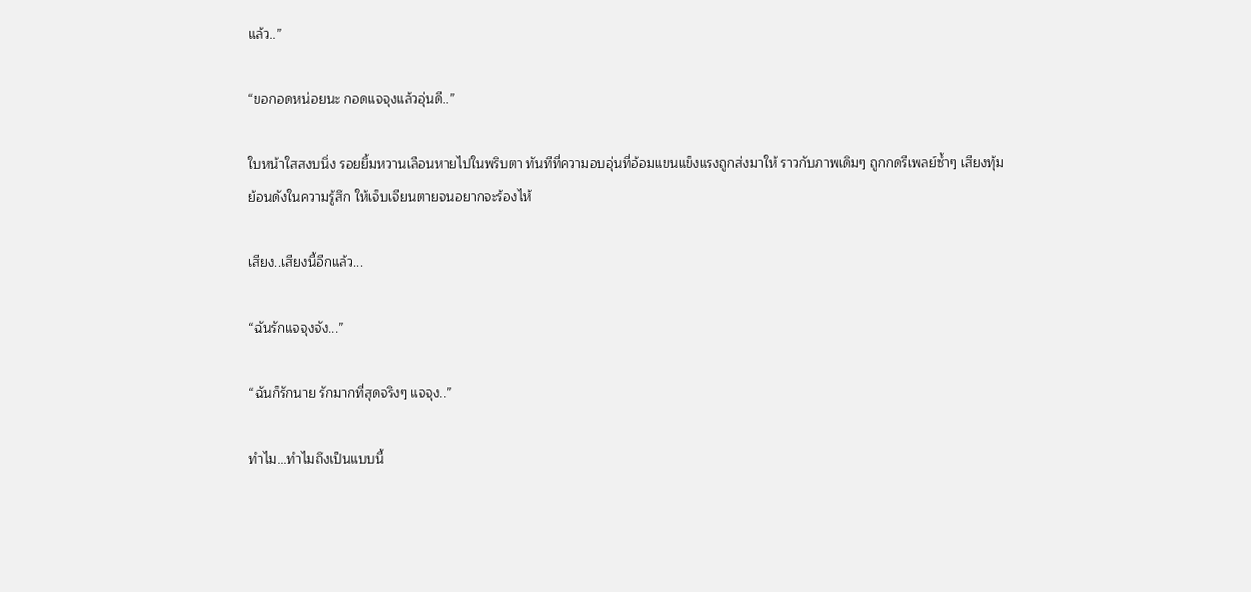แล้ว..”

“ขอกอดหน่อยนะ กอดแจจุงแล้วอุ่นดี..”

ใบหน้าใสสงบนิ่ง รอยยิ้มหวานเลือนหายไปในพริบตา ทันทีที่ความอบอุ่นที่อ้อมแขนแข็งแรงถูกส่งมาให้ ราวกับภาพเดิมๆ ถูกกดรีเพลย์ซ้ำๆ เสียงทุ้มย้อนดังในความรู้สึก ให้เจ็บเจียนตายจนอยากจะร้องไห้

เสียง..เสียงนี้อีกแล้ว...

“ฉันรักแจจุงจัง...”

“ฉันก็รักนาย รักมากที่สุดจริงๆ แจจุง..”

ทำไม...ทำไมถึงเป็นแบบนี้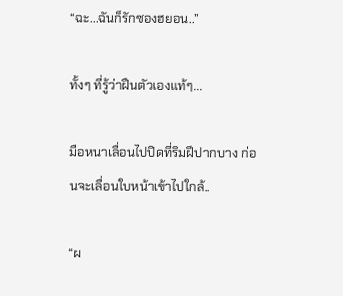“ฉะ...ฉันก็รักซองฮยอน..”

ทั้งๆ ที่รู้ว่าฝืนตัวเองแท้ๆ...

มือหนาเลื่อนไปปิดที่ริมฝีปากบาง ก่อนจะเลื่อนใบหน้าเข้าไปใกล้..

“ผ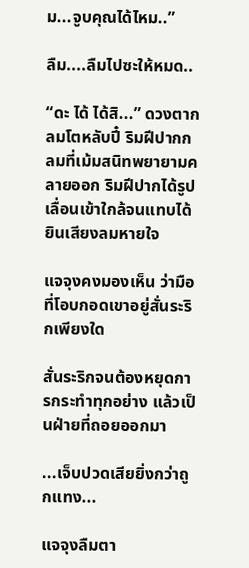ม...จูบคุณได้ไหม..”

ลืม....ลืมไปซะให้หมด..

“ดะ ได้ ได้สิ...” ดวงตากลมโตหลับปี๋ ริมฝีปากกลมที่เม้มสนิทพยายามคลายออก ริมฝีปากได้รูปเลื่อนเข้าใกล้จนแทบได้ยินเสียงลมหายใจ

แจจุงคงมองเห็น ว่ามือที่โอบกอดเขาอยู่สั่นระริกเพียงใด

สั่นระริกจนต้องหยุดการกระทำทุกอย่าง แล้วเป็นฝ่ายที่ถอยออกมา

...เจ็บปวดเสียยิ่งกว่าถูกแทง...

แจจุงลืมตา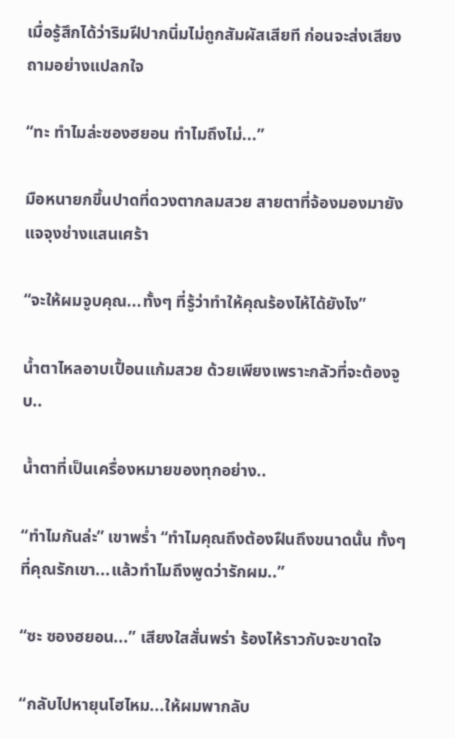เมื่อรู้สึกได้ว่าริมฝีปากนิ่มไม่ถูกสัมผัสเสียที ก่อนจะส่งเสียงถามอย่างแปลกใจ

“ทะ ทำไมล่ะซองฮยอน ทำไมถึงไม่...”

มือหนายกขึ้นปาดที่ดวงตากลมสวย สายตาที่จ้องมองมายังแจจุงช่างแสนเศร้า

“จะให้ผมจูบคุณ...ทั้งๆ ที่รู้ว่าทำให้คุณร้องไห้ได้ยังไง”

น้ำตาไหลอาบเปื้อนแก้มสวย ด้วยเพียงเพราะกลัวที่จะต้องจูบ..

น้ำตาที่เป็นเครื่องหมายของทุกอย่าง..

“ทำไมกันล่ะ” เขาพร่ำ “ทำไมคุณถึงต้องฝืนถึงขนาดนั้น ทั้งๆ ที่คุณรักเขา...แล้วทำไมถึงพูดว่ารักผม..”

“ซะ ซองฮยอน...” เสียงใสสั่นพร่า ร้องไห้ราวกับจะขาดใจ

“กลับไปหายุนโฮไหม...ให้ผมพากลับ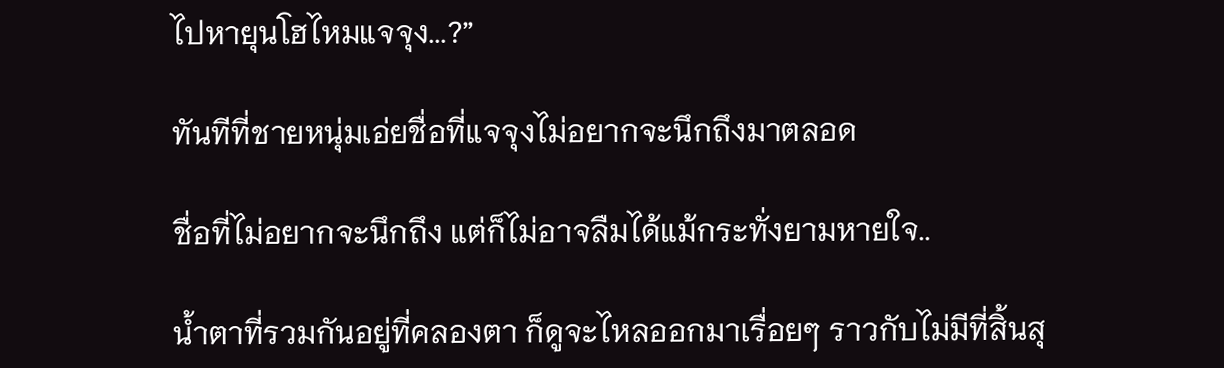ไปหายุนโฮไหมแจจุง...?”

ทันทีที่ชายหนุ่มเอ่ยชื่อที่แจจุงไม่อยากจะนึกถึงมาตลอด

ชื่อที่ไม่อยากจะนึกถึง แต่ก็ไม่อาจลืมได้แม้กระทั่งยามหายใจ..

น้ำตาที่รวมกันอยู่ที่คลองตา ก็ดูจะไหลออกมาเรื่อยๆ ราวกับไม่มีที่สิ้นสุ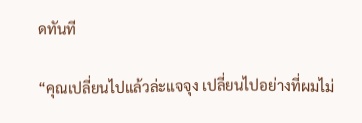ดทันที

“คุณเปลี่ยนไปแล้วล่ะแจจุง เปลี่ยนไปอย่างที่ผมไม่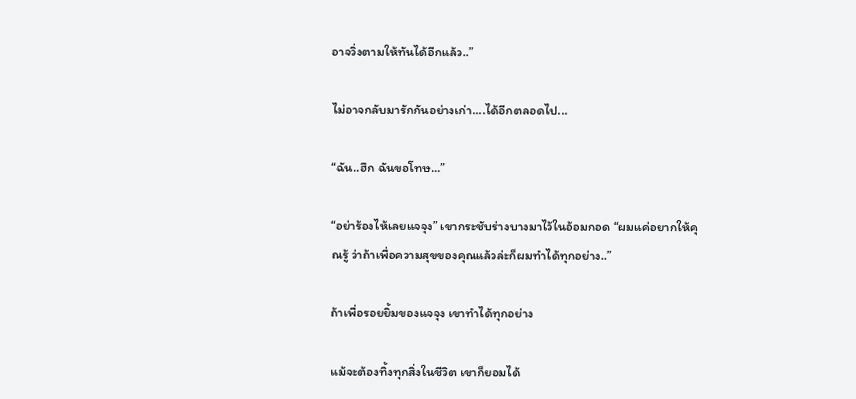อาจวิ่งตามให้ทันได้อีกแล้ว..”

ไม่อาจกลับมารักกันอย่างเก่า....ได้อีกตลอดไป...

“ฉัน..ฮึก ฉันขอโทษ...”

“อย่าร้องไห้เลยแจจุง” เขากระชับร่างบางมาไว้ในอ้อมกอด “ผมแค่อยากให้คุณรู้ ว่าถ้าเพื่อความสุขของคุณแล้วล่ะก็ผมทำได้ทุกอย่าง..”

ถ้าเพื่อรอยยิ้มของแจจุง เขาทำได้ทุกอย่าง

แม้จะต้องทิ้งทุกสิ่งในชีวิต เขาก็ยอมได้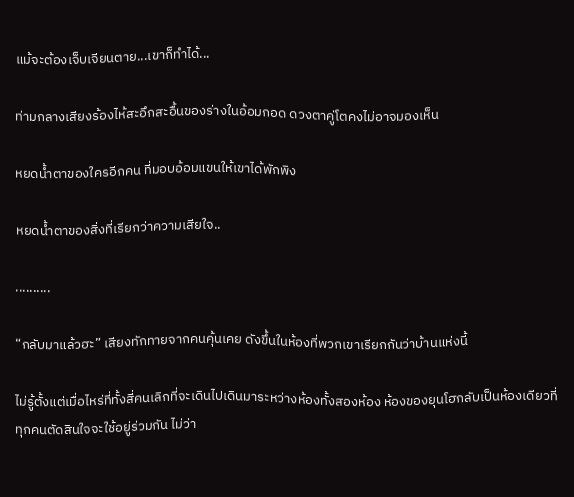แม้จะต้องเจ็บเจียนตาย...เขาก็ทำได้...

ท่ามกลางเสียงร้องไห้สะอึกสะอื้นของร่างในอ้อมกอด ดวงตาคู่โตคงไม่อาจมองเห็น

หยดน้ำตาของใครอีกคน ที่มอบอ้อมแขนให้เขาได้พักพิง

หยดน้ำตาของสิ่งที่เรียกว่าความเสียใจ..

..........

“กลับมาแล้วฮะ” เสียงทักทายจากคนคุ้นเคย ดังขึ้นในห้องที่พวกเขาเรียกกันว่าบ้านแห่งนี้

ไม่รู้ตั้งแต่เมื่อไหร่ที่ทั้งสี่คนเลิกที่จะเดินไปเดินมาระหว่างห้องทั้งสองห้อง ห้องของยุนโฮกลับเป็นห้องเดียวที่ทุกคนตัดสินใจจะใช้อยู่ร่วมกัน ไม่ว่า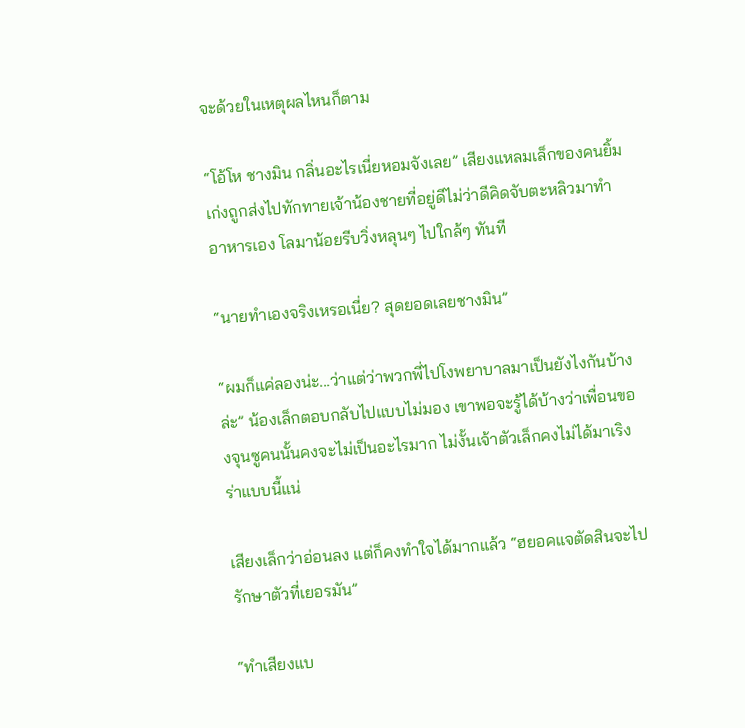จะด้วยในเหตุผลไหนก็ตาม

“โอ้โห ชางมิน กลิ่นอะไรเนี่ยหอมจังเลย” เสียงแหลมเล็กของคนยิ้มเก่งถูกส่งไปทักทายเจ้าน้องชายที่อยู่ดีไม่ว่าดีคิดจับตะหลิวมาทำอาหารเอง โลมาน้อยรีบวิ่งหลุนๆ ไปใกล้ๆ ทันที

“นายทำเองจริงเหรอเนี่ย? สุดยอดเลยชางมิน”

“ผมก็แค่ลองน่ะ...ว่าแต่ว่าพวกพี่ไปโงพยาบาลมาเป็นยังไงกันบ้างล่ะ” น้องเล็กตอบกลับไปแบบไม่มอง เขาพอจะรู้ได้บ้างว่าเพื่อนของจุนซูคนนั้นคงจะไม่เป็นอะไรมาก ไม่งั้นเจ้าตัวเล็กคงไม่ได้มาเริงร่าแบบนี้แน่

เสียงเล็กว่าอ่อนลง แต่ก็คงทำใจได้มากแล้ว “ฮยอคแจตัดสินจะไปรักษาตัวที่เยอรมัน”

“ทำเสียงแบ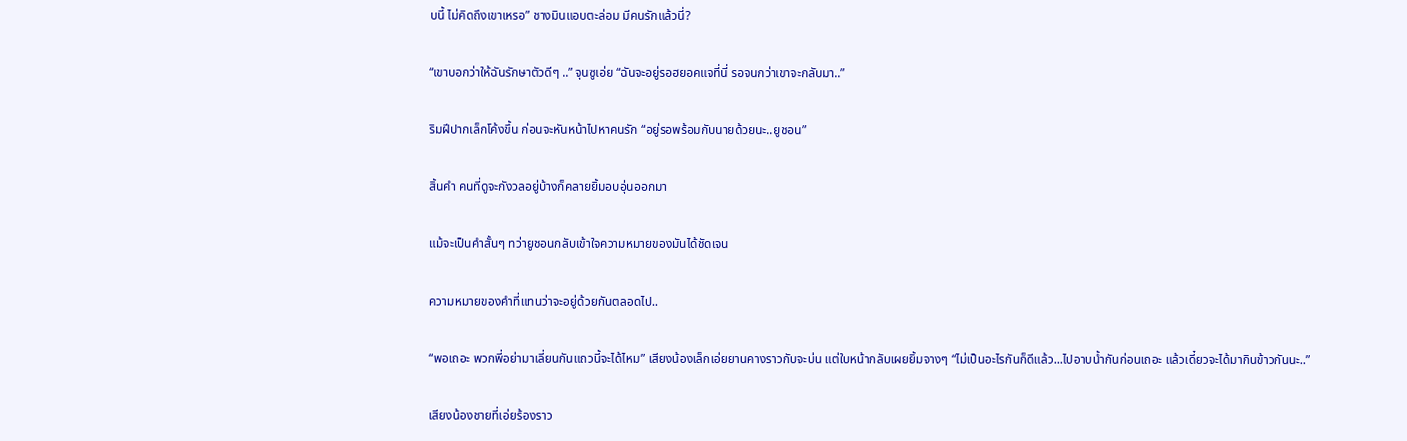บนี้ ไม่คิดถึงเขาเหรอ” ชางมินแอบตะล่อม มีคนรักแล้วนี่?

“เขาบอกว่าให้ฉันรักษาตัวดีๆ ..” จุนซูเอ่ย “ฉันจะอยู่รอฮยอคแจที่นี่ รอจนกว่าเขาจะกลับมา..”

ริมฝีปากเล็กโค้งขึ้น ก่อนจะหันหน้าไปหาคนรัก “อยู่รอพร้อมกับนายด้วยนะ..ยูชอน”

สิ้นคำ คนที่ดูจะกังวลอยู่บ้างก็คลายยิ้มอบอุ่นออกมา

แม้จะเป็นคำสั้นๆ ทว่ายูชอนกลับเข้าใจความหมายของมันได้ชัดเจน

ความหมายของคำที่แทนว่าจะอยู่ด้วยกันตลอดไป..

“พอเถอะ พวกพี่อย่ามาเลี่ยนกันแถวนี้จะได้ไหม” เสียงน้องเล็กเอ่ยยานคางราวกับจะบ่น แต่ใบหน้ากลับเผยยิ้มจางๆ “ไม่เป็นอะไรกันก็ดีแล้ว...ไปอาบน้ำกันก่อนเถอะ แล้วเดี๋ยวจะได้มากินข้าวกันนะ..”

เสียงน้องชายที่เอ่ยร้องราว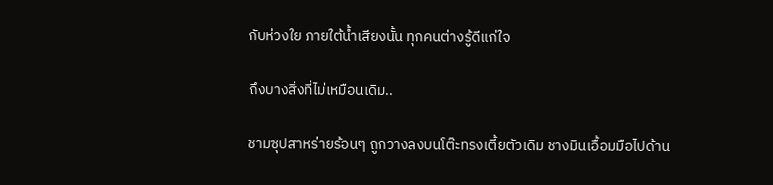กับห่วงใย ภายใต้น้ำเสียงนั้น ทุกคนต่างรู้ดีแก่ใจ

ถึงบางสิ่งที่ไม่เหมือนเดิม..

ชามซุปสาหร่ายร้อนๆ ถูกวางลงบนโต๊ะทรงเตี้ยตัวเดิม ชางมินเอื้อมมือไปด้าน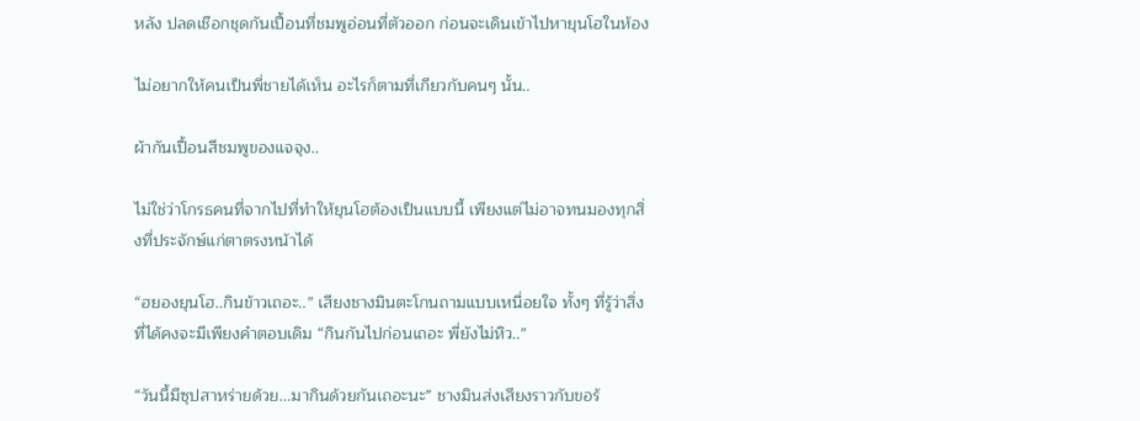หลัง ปลดเชือกชุดกันเปื้อนที่ชมพูอ่อนที่ตัวออก ก่อนจะเดินเข้าไปหายุนโฮในห้อง

ไม่อยากให้คนเป็นพี่ชายได้เห็น อะไรก็ตามที่เกียวกับคนๆ นั้น..

ผ้ากันเปื้อนสีชมพูของแจจุง..

ไม่ใช่ว่าโกรธคนที่จากไปที่ทำให้ยุนโฮต้องเป็นแบบนี้ เพียงแต่ไม่อาจทนมองทุกสิ่งที่ประจักษ์แก่ตาตรงหน้าได้

“ฮยองยุนโฮ..กินข้าวเถอะ..” เสียงชางมินตะโกนถามแบบเหนื่อยใจ ทั้งๆ ที่รู้ว่าสิ่งที่ได้คงจะมีเพียงคำตอบเดิม “กินกันไปก่อนเถอะ พี่ยังไม่หิว..”

“วันนี้มีซุปสาหร่ายด้วย...มากินด้วยกันเถอะนะ” ชางมินส่งเสียงราวกับขอร้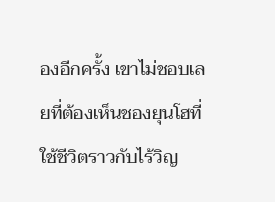องอีกครั้ง เขาไม่ชอบเลยที่ต้องเห็นชองยุนโฮที่ใช้ชีวิตราวกับไร้วิญ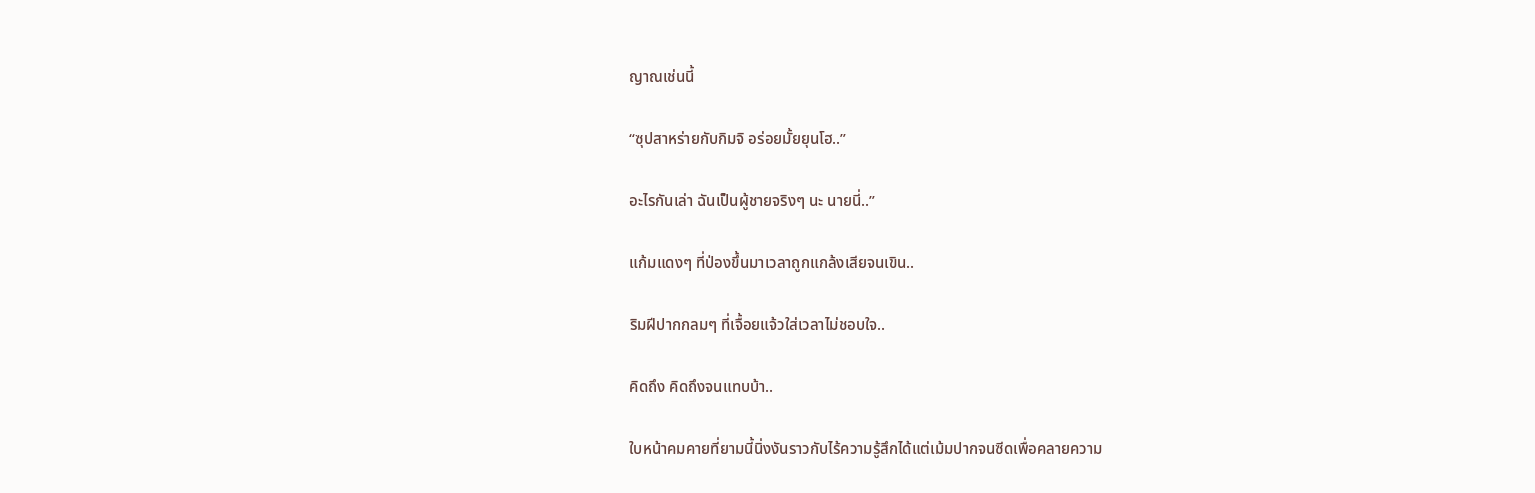ญาณเช่นนี้

“ซุปสาหร่ายกับกิมจิ อร่อยมั้ยยุนโฮ..”

อะไรกันเล่า ฉันเป็นผู้ชายจริงๆ นะ นายนี่..”

แก้มแดงๆ ที่ป่องขึ้นมาเวลาถูกแกล้งเสียจนเขิน..

ริมฝีปากกลมๆ ที่เจื้อยแจ้วใส่เวลาไม่ชอบใจ..

คิดถึง คิดถึงจนแทบบ้า..

ใบหน้าคมคายที่ยามนี้นิ่งงันราวกับไร้ความรู้สึกได้แต่เม้มปากจนซีดเพื่อคลายความ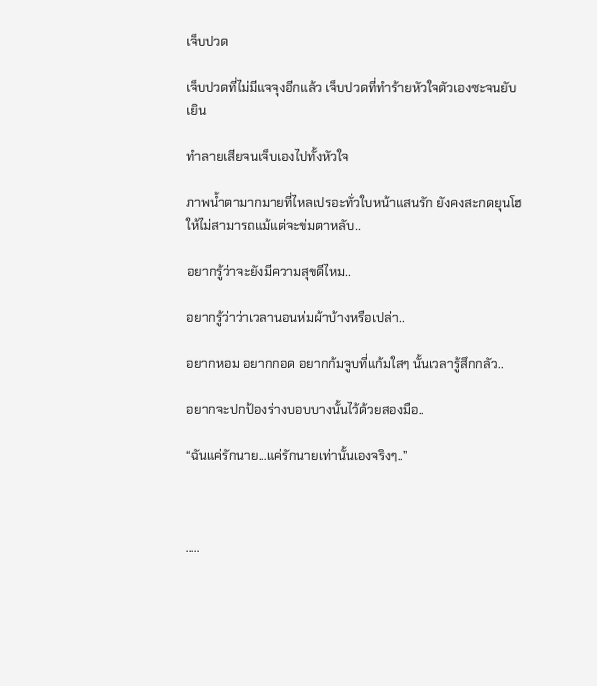เจ็บปวด

เจ็บปวดที่ไม่มีแจจุงอีกแล้ว เจ็บปวดที่ทำร้ายหัวใจตัวเองซะจนยับเยิน

ทำลายเสียจนเจ็บเองไปทั้งหัวใจ

ภาพน้ำตามากมายที่ไหลเปรอะทั่วใบหน้าแสนรัก ยังคงสะกดยุนโฮให้ไม่สามารถแม้แต่จะข่มตาหลับ..

อยากรู้ว่าจะยังมีความสุขดีไหม..

อยากรู้ว่าว่าเวลานอนห่มผ้าบ้างหรือเปล่า..

อยากหอม อยากกอด อยากก้มจูบที่แก้มใสๆ นั้นเวลารู้สึกกลัว..

อยากจะปกป้องร่างบอบบางนั้นไว้ด้วยสองมือ..

“ฉันแค่รักนาย...แค่รักนายเท่านั้นเองจริงๆ..”



.....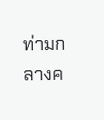ท่ามกลางค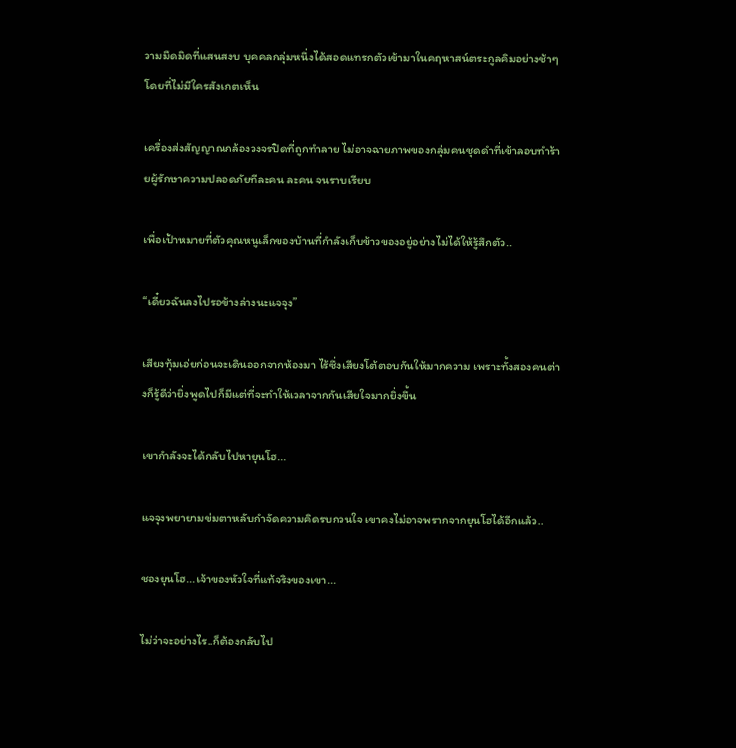วามมืดมิดที่แสนสงบ บุคคลกลุ่มหนึ่งได้สอดแทรกตัวเข้ามาในคฤหาสน์ตระกูลคิมอย่างช้าๆ โดยที่ไม่มีใครสังเกตเห็น

เครื่องส่งสัญญาณกล้องวงจรปิดที่ถูกทำลาย ไม่อาจฉายภาพของกลุ่มคนชุดดำที่เข้าลอบทำร้ายผู้รักษาความปลอดภัยทีละคน ละคน จนราบเรียบ

เพื่อเป้าหมายที่ตัวคุณหนูเล็กของบ้านที่กำลังเก็บข้าวของอยู่อย่างไม่ได้ให้รู้สึกตัว..

“เดี๋ยวฉันลงไปรอข้างล่างนะแจจุง”

เสียงทุ้มเอ่ยก่อนจะเดินออกจากห้องมา ไร้ซึ่งเสียงโต้ตอบกันให้มากความ เพราะทั้งสองคนต่างก็รู้ดีว่ายิ่งพูดไปก็มีแต่ที่จะทำให้เวลาจากกันเสียใจมากยิ่งขึ้น

เขากำลังจะได้กลับไปหายุนโฮ...

แจจุงพยายามข่มตาหลับกำจัดความคิดรบกวนใจ เขาคงไม่อาจพรากจากยุนโฮได้อีกแล้ว..

ชองยุนโฮ...เจ้าของหัวใจที่แท้จริงของเขา...

ไม่ว่าจะอย่างไร..ก็ต้องกลับไป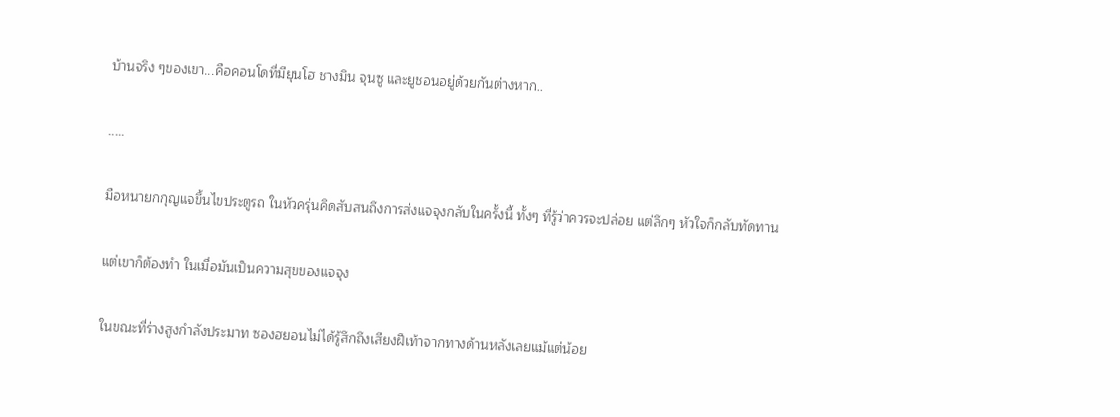บ้านจริง ๆของเขา...คือคอนโดที่มียุนโฮ ชางมิน จุนซู และยูชอนอยู่ด้วยกันต่างหาก..

.....

มือหนายกกุญแจขึ้นไขประตูรถ ในหัวครุ่นคิดสับสนถึงการส่งแจจุงกลับในครั้งนี้ ทั้งๆ ที่รู้ว่าควรจะปล่อย แต่ลึกๆ หัวใจก็กลับทัดทาน

แต่เขาก็ต้องทำ ในเมื่อมันเป็นความสุขของแจจุง

ในขณะที่ร่างสูงกำลังประมาท ซองฮยอนไม่ได้รู้สึกถึงเสียงฝีเท้าจากทางด้านหลังเลยแม้แต่น้อย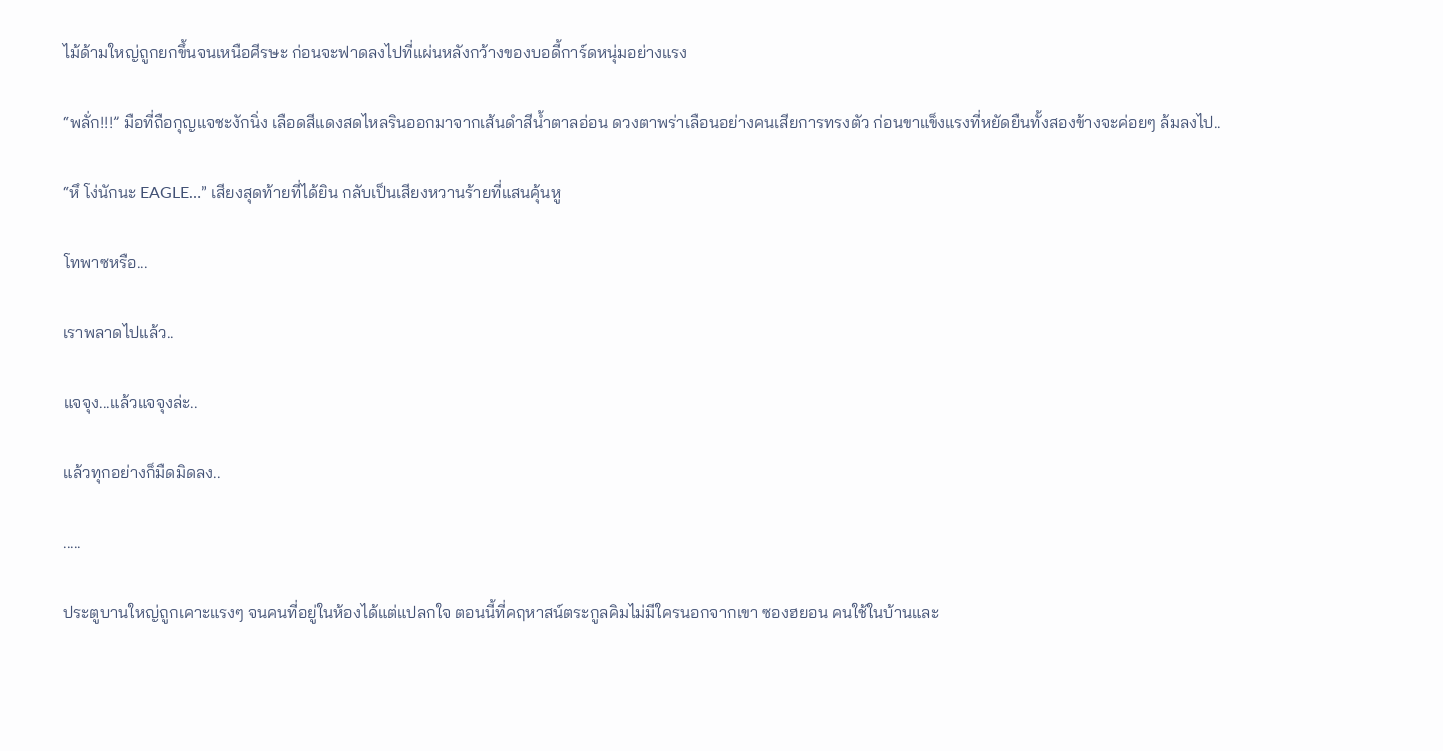ไม้ด้ามใหญ่ถูกยกขึ้นจนเหนือศีรษะ ก่อนจะฟาดลงไปที่แผ่นหลังกว้างของบอดี้การ์ดหนุ่มอย่างแรง

“พลั่ก!!!” มือที่ถือกุญแจชะงักนิ่ง เลือดสีแดงสดไหลรินออกมาจากเส้นดำสีน้ำตาลอ่อน ดวงตาพร่าเลือนอย่างคนเสียการทรงตัว ก่อนขาแข็งแรงที่หยัดยืนทั้งสองข้างจะค่อยๆ ล้มลงไป..

“หึ โง่นักนะ EAGLE…” เสียงสุดท้ายที่ได้ยิน กลับเป็นเสียงหวานร้ายที่แสนคุ้นหู

โทพาซหรือ...

เราพลาดไปแล้ว..

แจจุง...แล้วแจจุงล่ะ..

แล้วทุกอย่างก็มืดมิดลง..

.....

ประตูบานใหญ่ถูกเคาะแรงๆ จนคนที่อยู่ในห้องได้แต่แปลกใจ ตอนนี้ที่คฤหาสน์ตระกูลคิมไม่มีใครนอกจากเขา ซองฮยอน คนใช้ในบ้านและ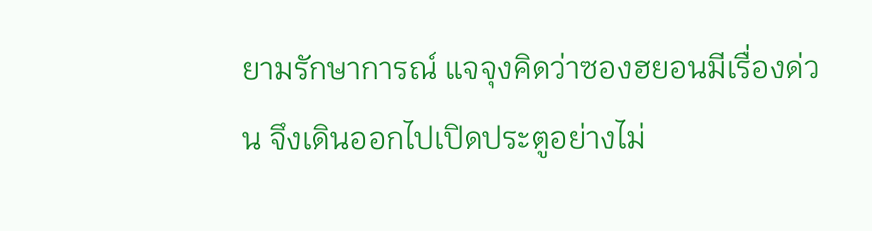ยามรักษาการณ์ แจจุงคิดว่าซองฮยอนมีเรื่องด่วน จึงเดินออกไปเปิดประตูอย่างไม่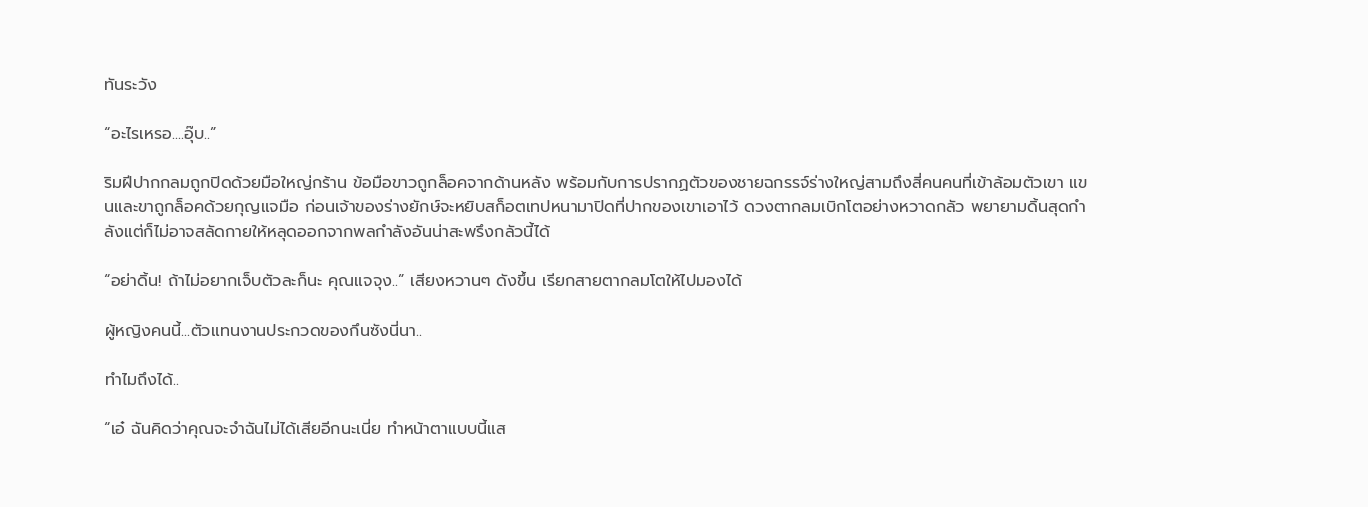ทันระวัง

“อะไรเหรอ....อุ๊บ..”

ริมฝีปากกลมถูกปิดด้วยมือใหญ่กร้าน ข้อมือขาวถูกล็อคจากด้านหลัง พร้อมกับการปรากฏตัวของชายฉกรรจ์ร่างใหญ่สามถึงสี่คนคนที่เข้าล้อมตัวเขา แขนและขาถูกล็อคด้วยกุญแจมือ ก่อนเจ้าของร่างยักษ์จะหยิบสก็อตเทปหนามาปิดที่ปากของเขาเอาไว้ ดวงตากลมเบิกโตอย่างหวาดกลัว พยายามดิ้นสุดกำลังแต่ก็ไม่อาจสลัดกายให้หลุดออกจากพลกำลังอันน่าสะพรึงกลัวนี้ได้

“อย่าดิ้น! ถ้าไม่อยากเจ็บตัวละก็นะ คุณแจจุง..” เสียงหวานๆ ดังขึ้น เรียกสายตากลมโตให้ไปมองได้

ผู้หญิงคนนี้...ตัวแทนงานประกวดของกึนซังนี่นา..

ทำไมถึงได้..

“เอ๋ ฉันคิดว่าคุณจะจำฉันไม่ได้เสียอีกนะเนี่ย ทำหน้าตาแบบนี้แส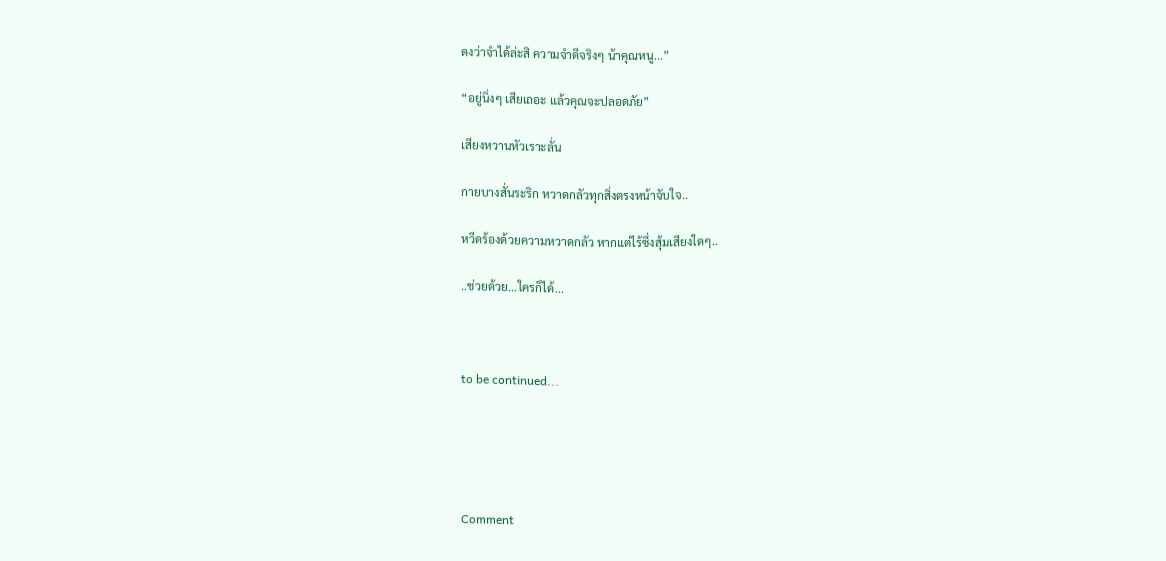ดงว่าจำได้ล่ะสิ ความจำดีจริงๆ น้าคุณหนู...”

“อยู่นิ่งๆ เสียเถอะ แล้วคุณจะปลอดภัย”

เสียงหวานหัวเราะลั่น

กายบางสั่นระริก หวาดกลัวทุกสิ่งตรงหน้าจับใจ..

หวีดร้องด้วยความหวาดกลัว หากแต่ไร้ซึ่งสุ้มเสียงใดๆ..

..ช่วยด้วย...ใครก็ได้...



to be continued...





Comment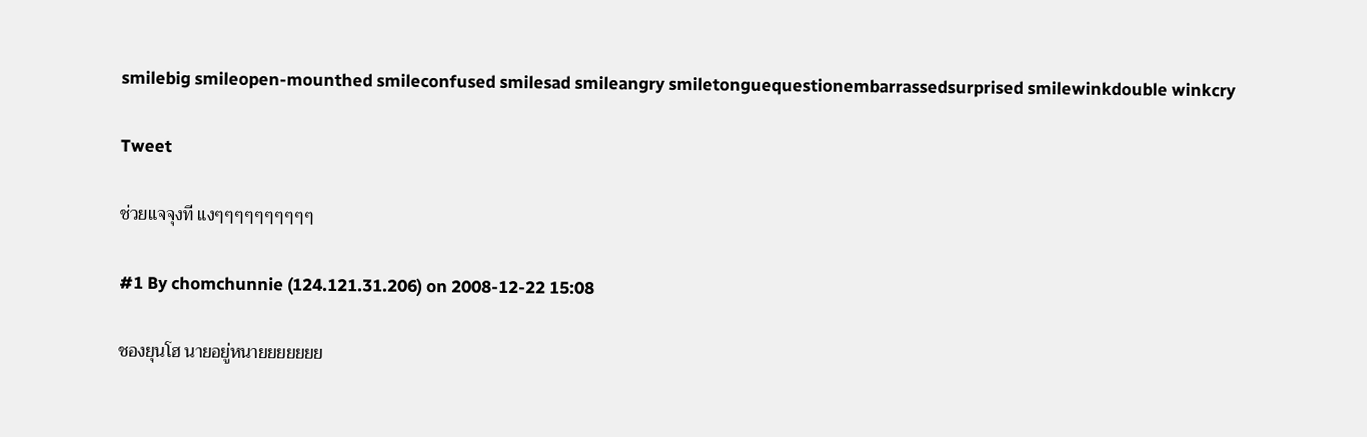smilebig smileopen-mounthed smileconfused smilesad smileangry smiletonguequestionembarrassedsurprised smilewinkdouble winkcry

Tweet

ช่วยแจจุงที แงๆๆๆๆๆๆๆๆๆๆ

#1 By chomchunnie (124.121.31.206) on 2008-12-22 15:08

ชองยุนโฮ นายอยู่หนายยยยยยย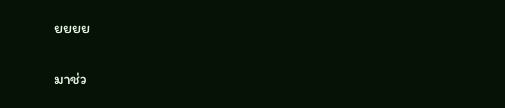ยยยย

มาช่ว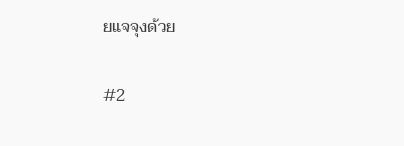ยแจจุงด้วย

#2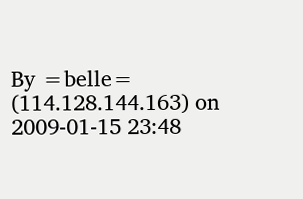By =belle= (114.128.144.163) on 2009-01-15 23:48